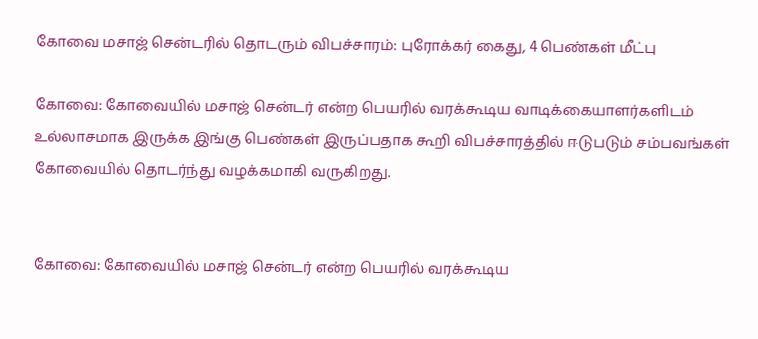கோவை மசாஜ் சென்டரில் தொடரும் விபச்சாரம்: புரோக்கர் கைது, 4 பெண்கள் மீட்பு

கோவை: கோவையில் மசாஜ் சென்டர் என்ற பெயரில் வரக்கூடிய வாடிக்கையாளர்களிடம் உல்லாசமாக இருக்க இங்கு பெண்கள் இருப்பதாக கூறி விபச்சாரத்தில் ஈடுபடும் சம்பவங்கள் கோவையில் தொடர்ந்து வழக்கமாகி வருகிறது.


கோவை: கோவையில் மசாஜ் சென்டர் என்ற பெயரில் வரக்கூடிய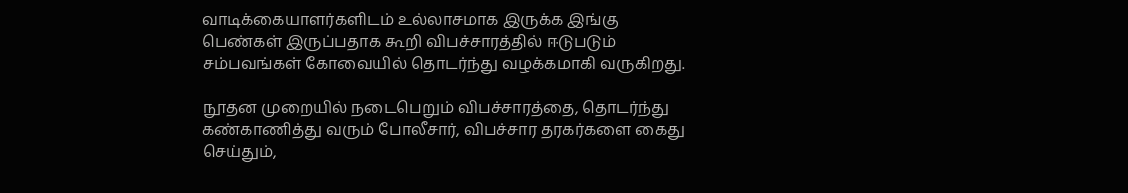வாடிக்கையாளர்களிடம் உல்லாசமாக இருக்க இங்கு பெண்கள் இருப்பதாக கூறி விபச்சாரத்தில் ஈடுபடும் சம்பவங்கள் கோவையில் தொடர்ந்து வழக்கமாகி வருகிறது.

நூதன முறையில் நடைபெறும் விபச்சாரத்தை, தொடர்ந்து கண்காணித்து வரும் போலீசார், விபச்சார தரகர்களை கைது செய்தும்,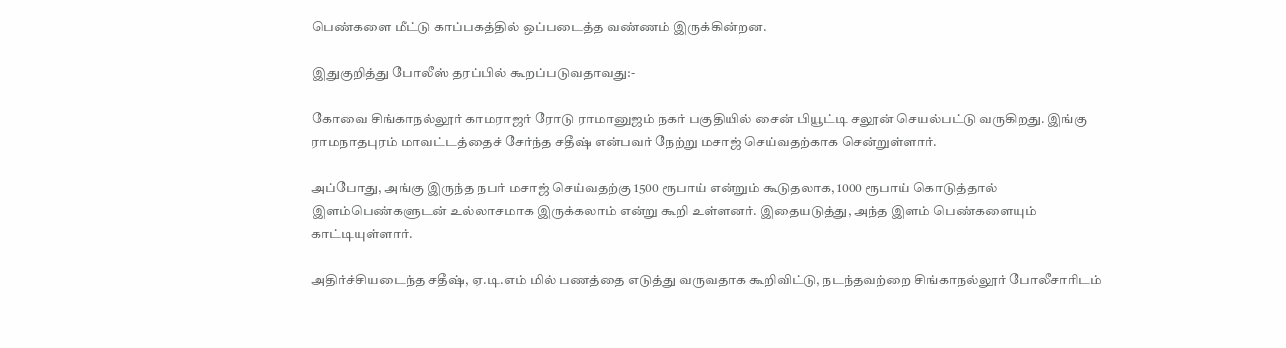பெண்களை மீட்டு காப்பகத்தில் ஒப்படைத்த வண்ணம் இருக்கின்றன.

இதுகுறித்து போலீஸ் தரப்பில் கூறப்படுவதாவது:-

கோவை சிங்காநல்லூர் காமராஜர் ரோடு ராமானுஜம் நகர் பகுதியில் சைன் பியூட்டி சலூன் செயல்பட்டு வருகிறது. இங்கு ராமநாதபுரம் மாவட்டத்தைச் சேர்ந்த சதீஷ் என்பவர் நேற்று மசாஜ் செய்வதற்காக சென்றுள்ளார்.

அப்போது, அங்கு இருந்த நபர் மசாஜ் செய்வதற்கு 1500 ரூபாய் என்றும் கூடுதலாக, 1000 ரூபாய் கொடுத்தால் இளம்பெண்களுடன் உல்லாசமாக இருக்கலாம் என்று கூறி உள்ளனர். இதையடுத்து, அந்த இளம் பெண்களையும் காட்டியுள்ளார்.

அதிர்ச்சியடைந்த சதீஷ், ஏ.டி.எம் மில் பணத்தை எடுத்து வருவதாக கூறிவிட்டு, நடந்தவற்றை சிங்காநல்லூர் போலீசாரிடம்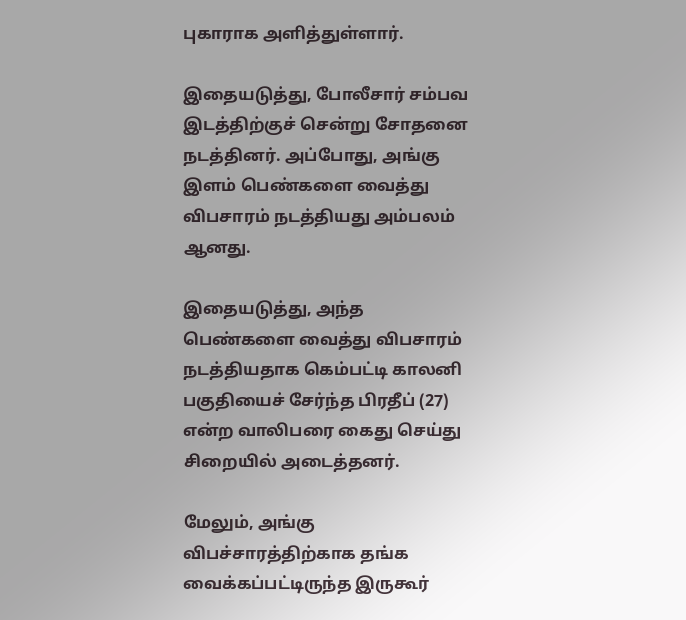புகாராக அளித்துள்ளார்.

இதையடுத்து, போலீசார் சம்பவ இடத்திற்குச் சென்று சோதனை நடத்தினர். அப்போது, அங்கு இளம் பெண்களை வைத்து விபசாரம் நடத்தியது அம்பலம் ஆனது.

இதையடுத்து, அந்த பெண்களை வைத்து விபசாரம் நடத்தியதாக கெம்பட்டி காலனி பகுதியைச் சேர்ந்த பிரதீப் (27) என்ற வாலிபரை கைது செய்து சிறையில் அடைத்தனர்.

மேலும், அங்கு விபச்சாரத்திற்காக தங்க வைக்கப்பட்டிருந்த இருகூர்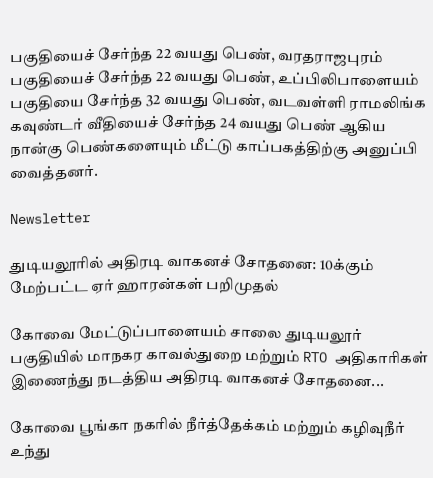பகுதியைச் சேர்ந்த 22 வயது பெண், வரதராஜபுரம் பகுதியைச் சேர்ந்த 22 வயது பெண், உப்பிலிபாளையம் பகுதியை சேர்ந்த 32 வயது பெண், வடவள்ளி ராமலிங்க கவுண்டர் வீதியைச் சேர்ந்த 24 வயது பெண் ஆகிய நான்கு பெண்களையும் மீட்டு காப்பகத்திற்கு அனுப்பி வைத்தனர்.

Newsletter

துடியலூரில் அதிரடி வாகனச் சோதனை: 10க்கும் மேற்பட்ட ஏர் ஹாரன்கள் பறிமுதல்

கோவை மேட்டுப்பாளையம் சாலை துடியலூர் பகுதியில் மாநகர காவல்துறை மற்றும் RTO அதிகாரிகள் இணைந்து நடத்திய அதிரடி வாகனச் சோதனை...

கோவை பூங்கா நகரில் நீர்த்தேக்கம் மற்றும் கழிவுநீர் உந்து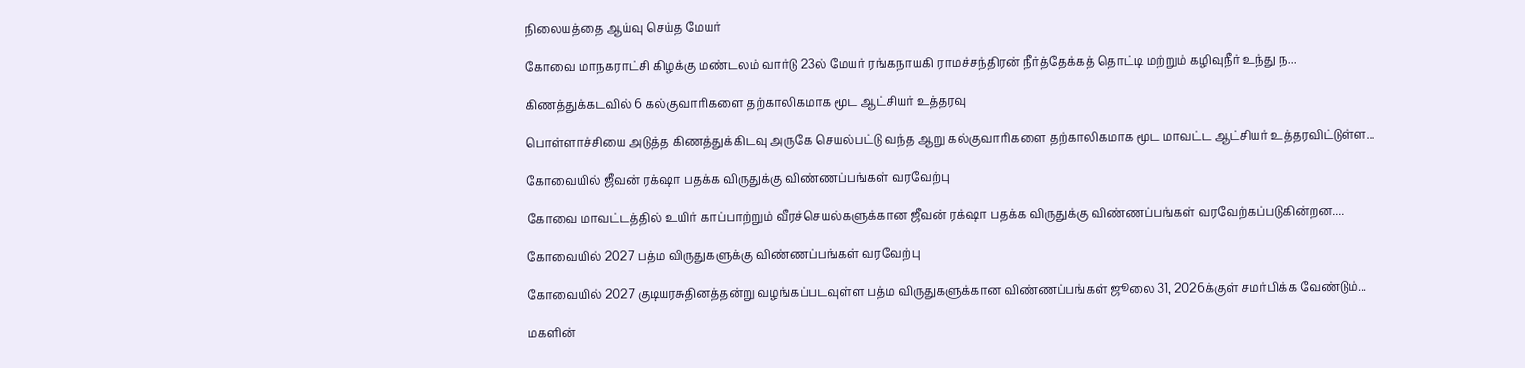நிலையத்தை ஆய்வு செய்த மேயர்

கோவை மாநகராட்சி கிழக்கு மண்டலம் வார்டு 23ல் மேயர் ரங்கநாயகி ராமச்சந்திரன் நீர்த்தேக்கத் தொட்டி மற்றும் கழிவுநீர் உந்து ந...

கிணத்துக்கடவில் 6 கல்குவாரிகளை தற்காலிகமாக மூட ஆட்சியர் உத்தரவு

பொள்ளாச்சியை அடுத்த கிணத்துக்கிடவு அருகே செயல்பட்டு வந்த ஆறு கல்குவாரிகளை தற்காலிகமாக மூட மாவட்ட ஆட்சியர் உத்தரவிட்டுள்ள...

கோவையில் ஜீவன் ரக்‌ஷா பதக்க விருதுக்கு விண்ணப்பங்கள் வரவேற்பு

கோவை மாவட்டத்தில் உயிர் காப்பாற்றும் வீரச்செயல்களுக்கான ஜீவன் ரக்‌ஷா பதக்க விருதுக்கு விண்ணப்பங்கள் வரவேற்கப்படுகின்றன....

கோவையில் 2027 பத்ம விருதுகளுக்கு விண்ணப்பங்கள் வரவேற்பு

கோவையில் 2027 குடியரசுதினத்தன்று வழங்கப்படவுள்ள பத்ம விருதுகளுக்கான விண்ணப்பங்கள் ஜூலை 31, 2026க்குள் சமர்பிக்க வேண்டும்...

மகளின்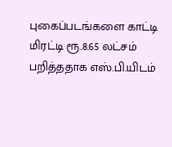புகைப்படங்களை காட்டி மிரட்டி ரூ.8.65 லட்சம் பறித்ததாக எஸ்.பி.யிடம்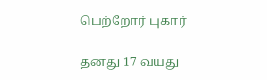பெற்றோர் புகார்

தனது 17 வயது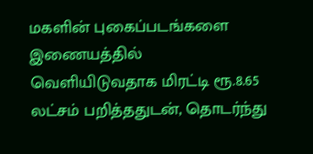மகளின் புகைப்படங்களை இணையத்தில் வெளியிடுவதாக மிரட்டி ரூ.8.65 லட்சம் பறித்ததுடன், தொடர்ந்து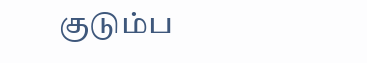குடும்ப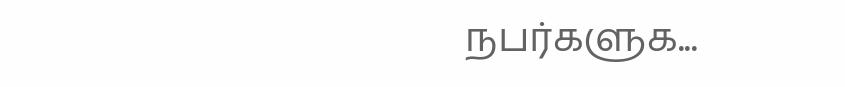நபர்களுக...